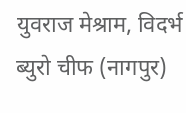युवराज मेश्राम, विदर्भ ब्युरो चीफ (नागपुर)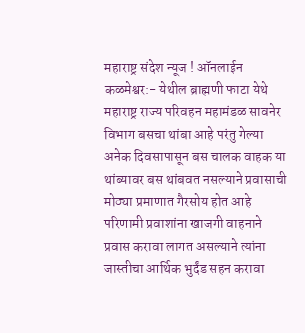महाराष्ट्र संदेश न्यूज ! ऑनलाईन कळमेश्वर:- येथील ब्राह्मणी फाटा येथे महाराष्ट्र राज्य परिवहन महामंडळ सावनेर विभाग बसचा थांबा आहे परंतु गेल्या अनेक दिवसापासून बस चालक वाहक या थांब्यावर बस थांबवत नसल्याने प्रवासाची मोठ्या प्रमाणात गैरसोय होत आहे परिणामी प्रवाशांना खाजगी वाहनाने प्रवास करावा लागत असल्याने त्यांना जास्तीचा आर्थिक भुर्दंड सहन करावा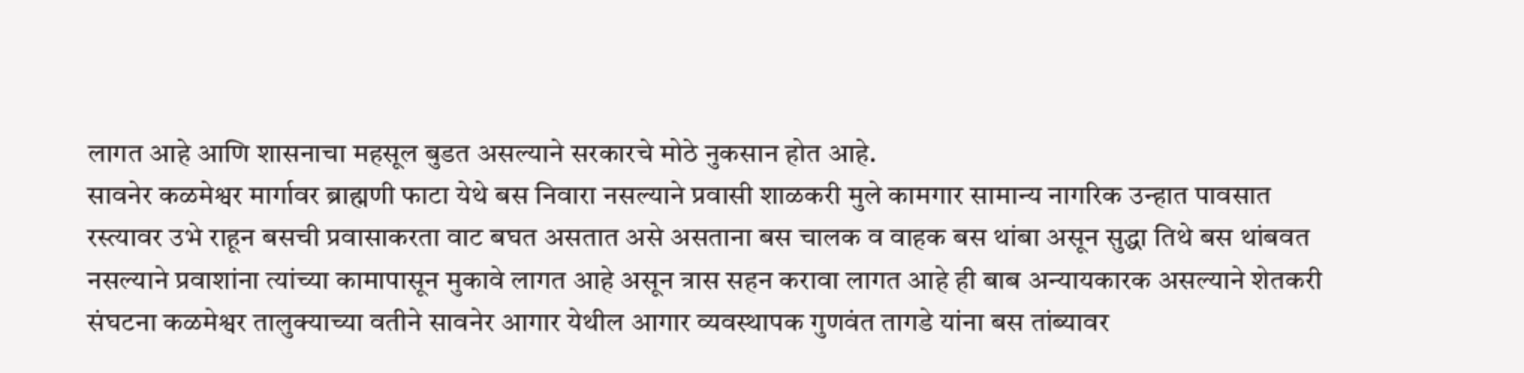लागत आहे आणि शासनाचा महसूल बुडत असल्याने सरकारचे मोठे नुकसान होत आहे.
सावनेर कळमेश्वर मार्गावर ब्राह्मणी फाटा येथे बस निवारा नसल्याने प्रवासी शाळकरी मुले कामगार सामान्य नागरिक उन्हात पावसात रस्त्यावर उभे राहून बसची प्रवासाकरता वाट बघत असतात असे असताना बस चालक व वाहक बस थांबा असून सुद्धा तिथे बस थांबवत नसल्याने प्रवाशांना त्यांच्या कामापासून मुकावे लागत आहे असून त्रास सहन करावा लागत आहे ही बाब अन्यायकारक असल्याने शेतकरी संघटना कळमेश्वर तालुक्याच्या वतीने सावनेर आगार येथील आगार व्यवस्थापक गुणवंत तागडे यांना बस तांब्यावर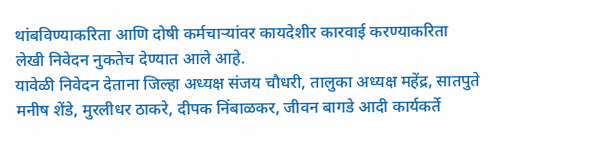थांबविण्याकरिता आणि दोषी कर्मचाऱ्यांवर कायदेशीर कारवाई करण्याकरिता लेखी निवेदन नुकतेच देण्यात आले आहे.
यावेळी निवेदन देताना जिल्हा अध्यक्ष संजय चौधरी, तालुका अध्यक्ष महेंद्र, सातपुते मनीष शेंडे, मुरलीधर ठाकरे, दीपक निंबाळकर, जीवन बागडे आदी कार्यकर्ते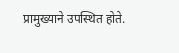प्रामुख्याने उपस्थित होते.